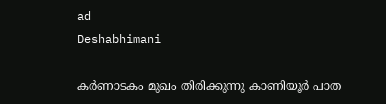ad
Deshabhimani

കർണാടകം മുഖം തിരിക്കുന്നു കാണിയൂർ പാത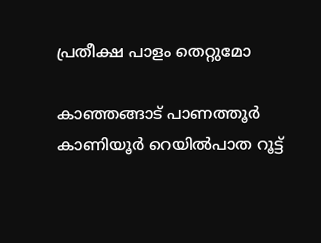പ്രതീക്ഷ പാളം തെറ്റുമോ

കാഞ്ഞങ്ങാട് പാണത്തൂര്‍ കാണിയൂര്‍ റെയില്‍പാത റൂട്ട്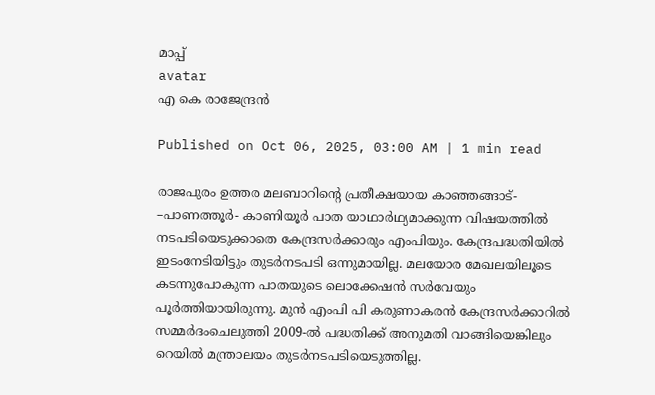മാപ്പ്
avatar
എ കെ രാജേന്ദ്രന്‍

Published on Oct 06, 2025, 03:00 AM | 1 min read

രാജപുരം ഉത്തര മലബാറിന്റെ പ്രതീക്ഷയായ കാഞ്ഞങ്ങാട്- –പാണത്തൂർ- കാണിയൂർ പാത യാഥാർഥ്യമാക്കുന്ന വിഷയത്തിൽ നടപടിയെടുക്കാതെ കേന്ദ്രസര്‍ക്കാരും എംപിയും. കേന്ദ്രപദ്ധതിയില്‍ ഇടംനേടിയിട്ടും തുടർനടപടി ഒന്നുമായില്ല. മലയോര മേഖലയിലൂടെ കടന്നുപോകുന്ന പാതയുടെ ലൊക്കേഷൻ സർവേയും പൂർത്തിയായിരുന്നു. മുന്‍ എംപി പി കരുണാകരന്‍ കേന്ദ്രസര്‍ക്കാറില്‍ സമ്മര്‍ദംചെലുത്തി 2009-ല്‍ പദ്ധതിക്ക് അനുമതി വാങ്ങിയെങ്കിലും റെയിൽ മന്ത്രാലയം തുടർനടപടിയെടുത്തില്ല.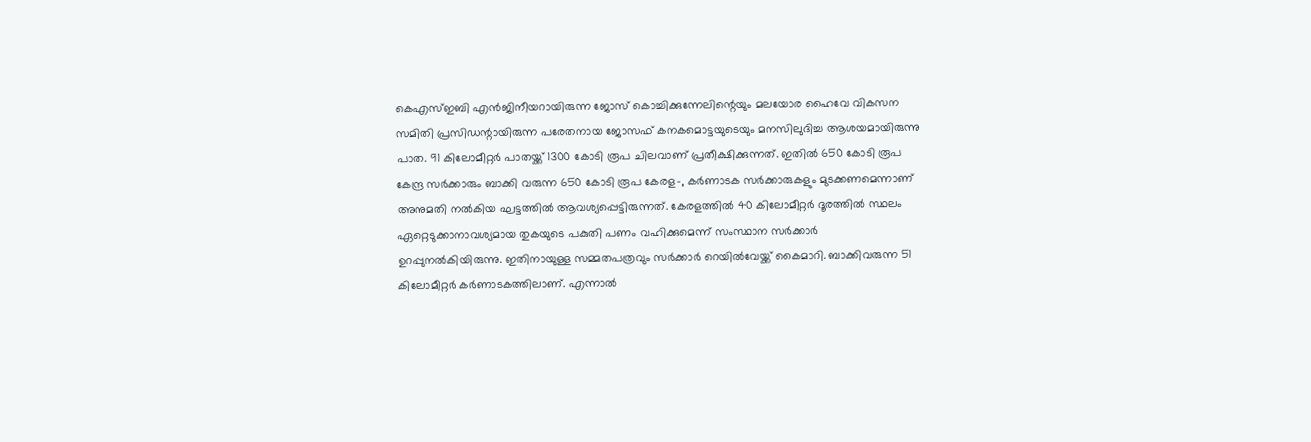കെഎസ്ഇബി എന്‍ജിനീയറായിരുന്ന ജോസ് കൊച്ചിക്കുന്നേലിന്റെയും മലയോര ഹൈവേ വികസന സമിതി പ്രസിഡന്റായിരുന്ന പരേതനായ ജോസഫ് കനകമൊട്ടയുടെയും മനസിലുദിച്ച ആശയമായിരുന്നു പാത. 91 കിലോമീറ്റര്‍ പാതയ്ക്ക് 1300 കോടി രൂപ ചിലവാണ് പ്രതീക്ഷിക്കുന്നത്. ഇതില്‍ 650 കോടി രൂപ കേന്ദ്ര സര്‍ക്കാരും ബാക്കി വരുന്ന 650 കോടി രൂപ കേരള-, കര്‍ണാടക സര്‍ക്കാരുകളും മുടക്കണമെന്നാണ് അനുമതി നല്‍കിയ ഘട്ടത്തില്‍ ആവശ്യപ്പെട്ടിരുന്നത്. കേരളത്തിൽ 40 കിലോമീറ്റര്‍ ദൂരത്തിൽ സ്ഥലം ഏറ്റെടുക്കാനാവശ്യമായ തുകയുടെ പകുതി പണം വഹിക്കുമെന്ന് സംസ്ഥാന സര്‍ക്കാര്‍ ഉറപ്പുനല്‍കിയിരുന്നു. ഇതിനായുള്ള സമ്മതപത്രവും സര്‍ക്കാര്‍ റെയില്‍വേയ്ക്ക് കൈമാറി. ബാക്കിവരുന്ന 51 കിലോമീറ്റര്‍ കര്‍ണാടകത്തിലാണ്‌. എന്നാല്‍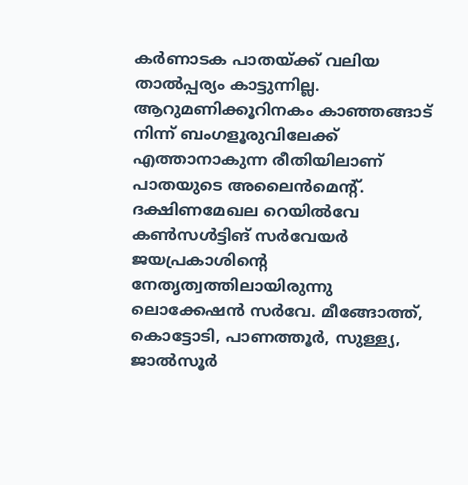കര്‍ണാടക പാതയ്ക്ക് വലിയ താല്‍പ്പര്യം കാട്ടുന്നില്ല. ആറുമണിക്കൂറിനകം കാഞ്ഞങ്ങാട് നിന്ന് ബംഗളൂരുവിലേക്ക്‌ എത്താനാകുന്ന രീതിയിലാണ് പാതയുടെ അലൈന്‍മെന്റ്. ദക്ഷിണമേഖല റെയില്‍വേ കണ്‍സള്‍ട്ടിങ്‌ സര്‍വേയർ ജയപ്രകാശിന്റെ നേതൃത്വത്തിലായിരുന്നു ലൊക്കേഷൻ സർവേ. മീങ്ങോത്ത്, കൊട്ടോടി, പാണത്തൂര്‍, സുള്ള്യ, ജാല്‍സൂര്‍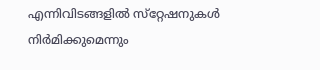എന്നിവിടങ്ങളിൽ സ്‌റ്റേഷനുകൾ നിർമിക്കുമെന്നും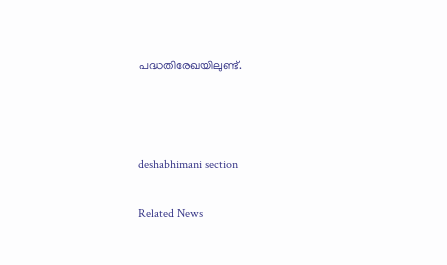പദ്ധതിരേഖയിലുണ്ട്‌.



deshabhimani section

Related News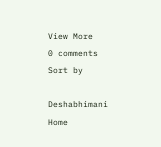View More
0 comments
Sort by

Deshabhimani
Home